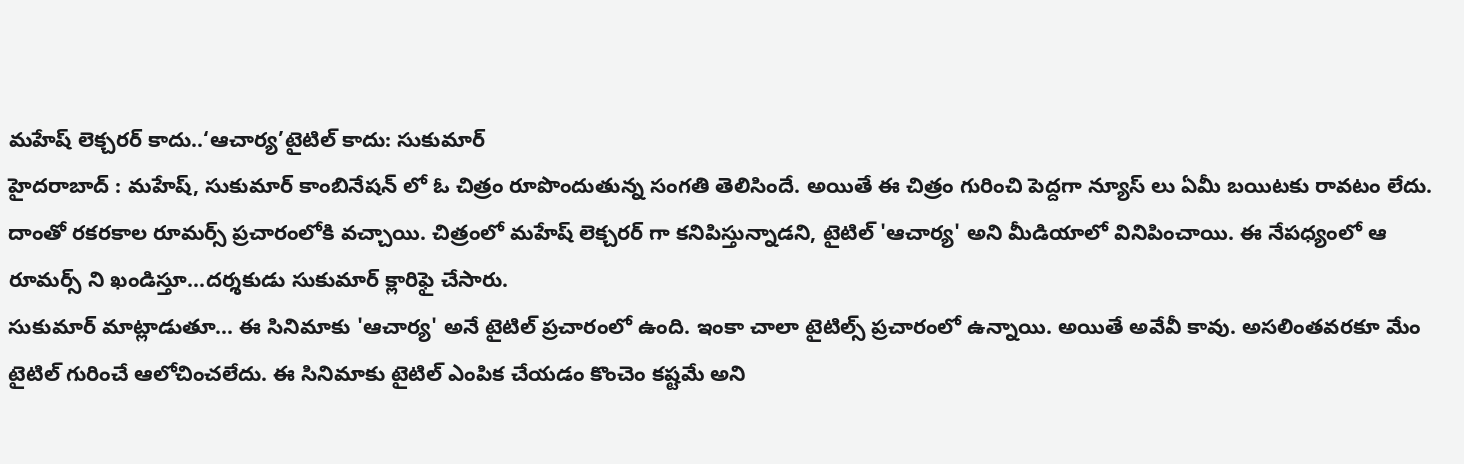మహేష్ లెక్చరర్ కాదు..‘ఆచార్య’టైటిల్ కాదు: సుకుమార్
హైదరాబాద్ : మహేష్, సుకుమార్ కాంబినేషన్ లో ఓ చిత్రం రూపొందుతున్న సంగతి తెలిసిందే. అయితే ఈ చిత్రం గురించి పెద్దగా న్యూస్ లు ఏమీ బయిటకు రావటం లేదు. దాంతో రకరకాల రూమర్స్ ప్రచారంలోకి వచ్చాయి. చిత్రంలో మహేష్ లెక్చరర్ గా కనిపిస్తున్నాడని, టైటిల్ 'ఆచార్య' అని మీడియాలో వినిపించాయి. ఈ నేపధ్యంలో ఆ రూమర్స్ ని ఖండిస్తూ...దర్శకుడు సుకుమార్ క్లారిఫై చేసారు.
సుకుమార్ మాట్లాడుతూ... ఈ సినిమాకు 'ఆచార్య' అనే టైటిల్ ప్రచారంలో ఉంది. ఇంకా చాలా టైటిల్స్ ప్రచారంలో ఉన్నాయి. అయితే అవేవీ కావు. అసలింతవరకూ మేం టైటిల్ గురించే ఆలోచించలేదు. ఈ సినిమాకు టైటిల్ ఎంపిక చేయడం కొంచెం కష్టమే అని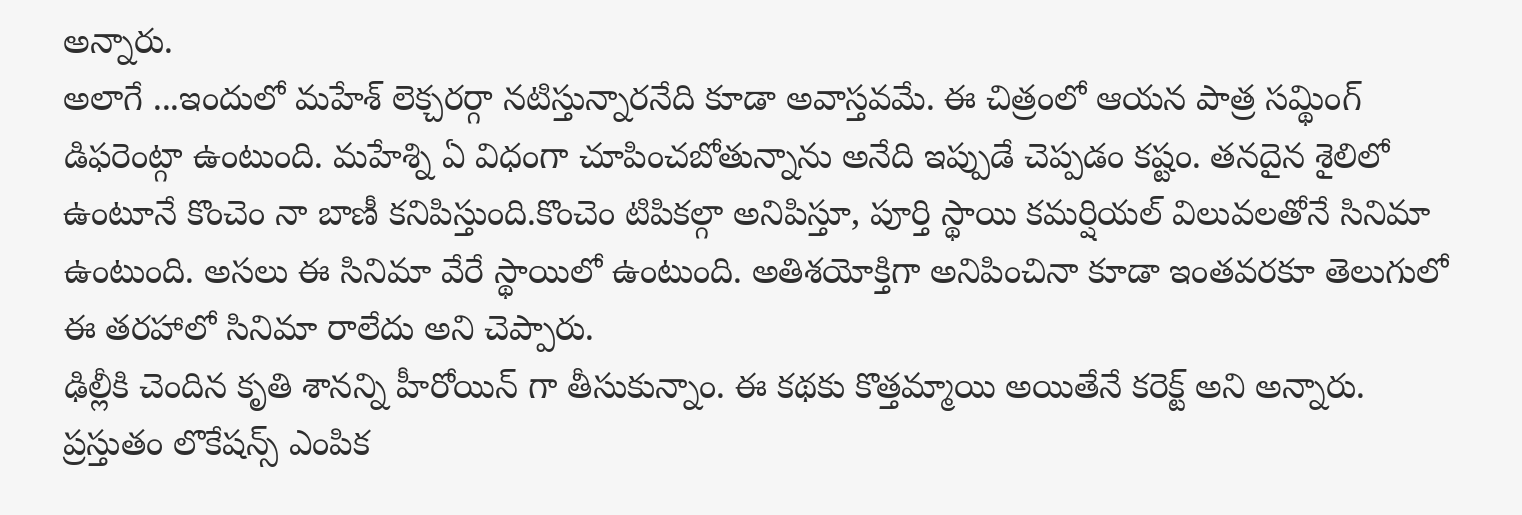అన్నారు.
అలాగే ...ఇందులో మహేశ్ లెక్చరర్గా నటిస్తున్నారనేది కూడా అవాస్తవమే. ఈ చిత్రంలో ఆయన పాత్ర సమ్థింగ్ డిఫరెంట్గా ఉంటుంది. మహేశ్ని ఏ విధంగా చూపించబోతున్నాను అనేది ఇప్పుడే చెప్పడం కష్టం. తనదైన శైలిలో ఉంటూనే కొంచెం నా బాణీ కనిపిస్తుంది.కొంచెం టిపికల్గా అనిపిస్తూ, పూర్తి స్థాయి కమర్షియల్ విలువలతోనే సినిమా ఉంటుంది. అసలు ఈ సినిమా వేరే స్థాయిలో ఉంటుంది. అతిశయోక్తిగా అనిపించినా కూడా ఇంతవరకూ తెలుగులో ఈ తరహాలో సినిమా రాలేదు అని చెప్పారు.
ఢిల్లీకి చెందిన కృతి శానన్ని హీరోయిన్ గా తీసుకున్నాం. ఈ కథకు కొత్తమ్మాయి అయితేనే కరెక్ట్ అని అన్నారు. ప్రస్తుతం లొకేషన్స్ ఎంపిక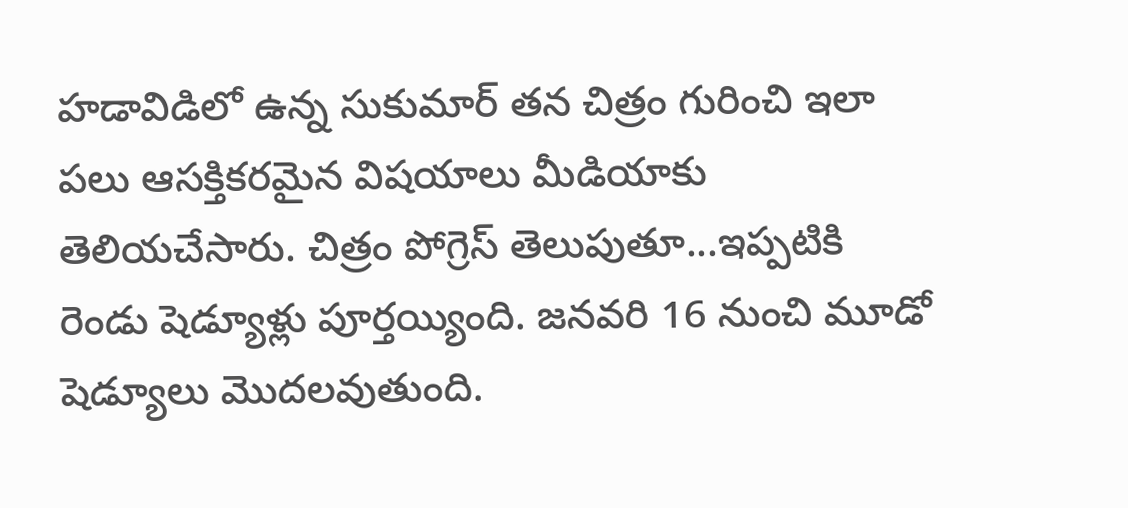హడావిడిలో ఉన్న సుకుమార్ తన చిత్రం గురించి ఇలా పలు ఆసక్తికరమైన విషయాలు మీడియాకు తెలియచేసారు. చిత్రం పోగ్రెస్ తెలుపుతూ...ఇప్పటికి రెండు షెడ్యూళ్లు పూర్తయ్యింది. జనవరి 16 నుంచి మూడో షెడ్యూలు మొదలవుతుంది.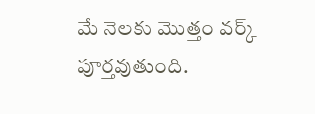మే నెలకు మొత్తం వర్క్ పూర్తవుతుంది.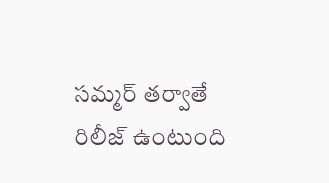సమ్మర్ తర్వాతే రిలీజ్ ఉంటుంది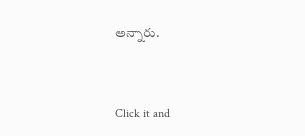అన్నారు.


Click it and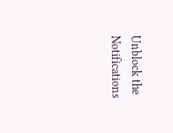Unblock the Notifications